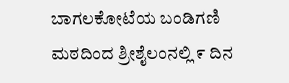ಬಾಗಲಕೋಟೆಯ ಬಂಡಿಗಣಿ ಮಠದಿಂದ ಶ್ರೀಶೈಲಂನಲ್ಲಿ ೯ ದಿನ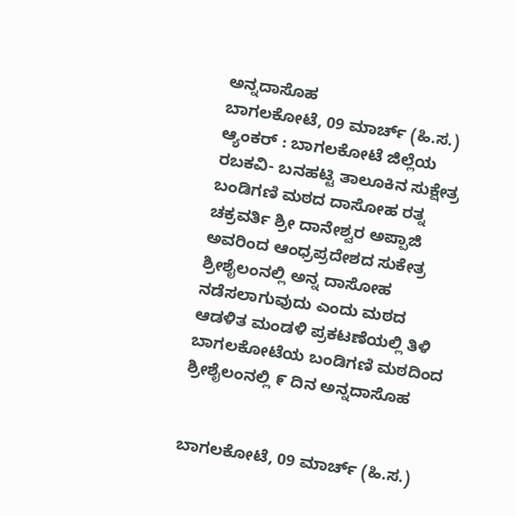ಅನ್ನದಾಸೊಹ
ಬಾಗಲಕೋಟೆ, 09 ಮಾರ್ಚ್ (ಹಿ.ಸ.) ಆ್ಯಂಕರ್ : ಬಾಗಲಕೋಟೆ ಜಿಲ್ಲೆಯ ರಬಕವಿ- ಬನಹಟ್ಟಿ ತಾಲೂಕಿನ ಸುಕ್ಷೇತ್ರ ಬಂಡಿಗಣಿ ಮಠದ ದಾಸೋಹ ರತ್ನ ಚಕ್ರವರ್ತಿ ಶ್ರೀ ದಾನೇಶ್ವರ ಅಪ್ಪಾಜಿ ಅವರಿಂದ ಆಂಧ್ರಪ್ರದೇಶದ ಸುಕೇತ್ರ ಶ್ರೀಶೈಲಂನಲ್ಲಿ ಅನ್ನ ದಾಸೋಹ ನಡೆಸಲಾಗುವುದು ಎಂದು ಮಠದ ಆಡಳಿತ ಮಂಡಳಿ ಪ್ರಕಟಣೆಯಲ್ಲಿ ತಿಳಿ
ಬಾಗಲಕೋಟೆಯ ಬಂಡಿಗಣಿ ಮಠದಿಂದ ಶ್ರೀಶೈಲಂನಲ್ಲಿ ೯ ದಿನ ಅನ್ನದಾಸೊಹ


ಬಾಗಲಕೋಟೆ, 09 ಮಾರ್ಚ್ (ಹಿ.ಸ.)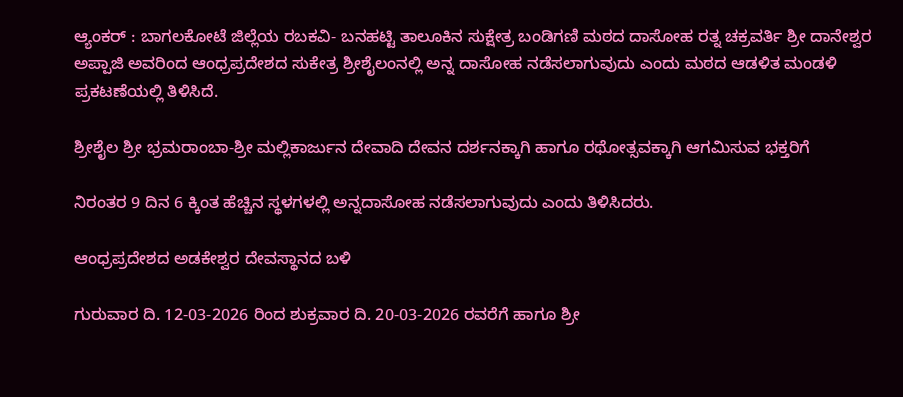ಆ್ಯಂಕರ್ : ಬಾಗಲಕೋಟೆ ಜಿಲ್ಲೆಯ ರಬಕವಿ- ಬನಹಟ್ಟಿ ತಾಲೂಕಿನ ಸುಕ್ಷೇತ್ರ ಬಂಡಿಗಣಿ ಮಠದ ದಾಸೋಹ ರತ್ನ ಚಕ್ರವರ್ತಿ ಶ್ರೀ ದಾನೇಶ್ವರ ಅಪ್ಪಾಜಿ ಅವರಿಂದ ಆಂಧ್ರಪ್ರದೇಶದ ಸುಕೇತ್ರ ಶ್ರೀಶೈಲಂನಲ್ಲಿ ಅನ್ನ ದಾಸೋಹ ನಡೆಸಲಾಗುವುದು ಎಂದು ಮಠದ ಆಡಳಿತ ಮಂಡಳಿ ಪ್ರಕಟಣೆಯಲ್ಲಿ ತಿಳಿಸಿದೆ.

ಶ್ರೀಶೈಲ ಶ್ರೀ ಭ್ರಮರಾಂಬಾ-ಶ್ರೀ ಮಲ್ಲಿಕಾರ್ಜುನ ದೇವಾದಿ ದೇವನ ದರ್ಶನಕ್ಕಾಗಿ ಹಾಗೂ ರಥೋತ್ಸವಕ್ಕಾಗಿ ಆಗಮಿಸುವ ಭಕ್ತರಿಗೆ

ನಿರಂತರ 9 ದಿನ 6 ಕ್ಕಿಂತ ಹೆಚ್ಚಿನ ಸ್ಥಳಗಳಲ್ಲಿ ಅನ್ನದಾಸೋಹ ನಡೆಸಲಾಗುವುದು ಎಂದು ತಿಳಿಸಿದರು.

ಆಂಧ್ರಪ್ರದೇಶದ ಅಡಕೇಶ್ವರ ದೇವಸ್ಥಾನದ ಬಳಿ

ಗುರುವಾರ ದಿ. 12-03-2026 ರಿಂದ ಶುಕ್ರವಾರ ದಿ. 20-03-2026 ರವರೆಗೆ ಹಾಗೂ ಶ್ರೀ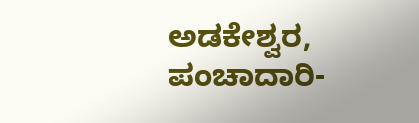ಅಡಕೇಶ್ವರ, ಪಂಚಾದಾರಿ-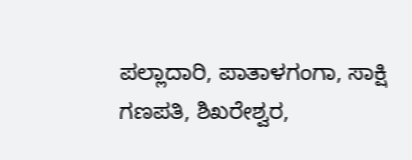ಪಲ್ಲಾದಾರಿ, ಪಾತಾಳಗಂಗಾ, ಸಾಕ್ಷಿ ಗಣಪತಿ, ಶಿಖರೇಶ್ವರ,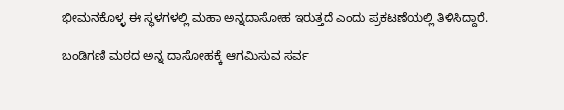ಭೀಮನಕೊಳ್ಳ ಈ ಸ್ಥಳಗಳಲ್ಲಿ ಮಹಾ ಅನ್ನದಾಸೋಹ ಇರುತ್ತದೆ ಎಂದು ಪ್ರಕಟಣೆಯಲ್ಲಿ ತಿಳಿಸಿದ್ದಾರೆ.

ಬಂಡಿಗಣಿ ಮಠದ ಅನ್ನ ದಾಸೋಹಕ್ಕೆ ಆಗಮಿಸುವ ಸರ್ವ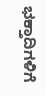ಭಕ್ತಾದಿಗಳಿಗೆ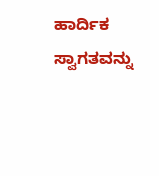ಹಾರ್ದಿಕ ಸ್ವಾಗತವನ್ನು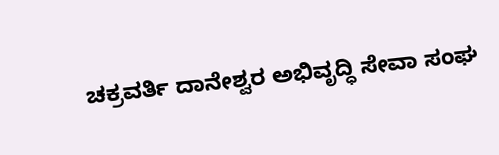ಚಕ್ರವರ್ತಿ ದಾನೇಶ್ವರ ಅಭಿವೃದ್ಧಿ ಸೇವಾ ಸಂಘ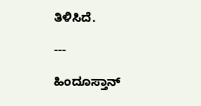ತಿಳಿಸಿದೆ.

---

ಹಿಂದೂಸ್ತಾನ್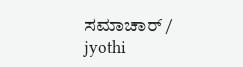ಸಮಾಚಾರ್ / jyothi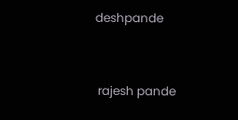deshpande


 rajesh pande